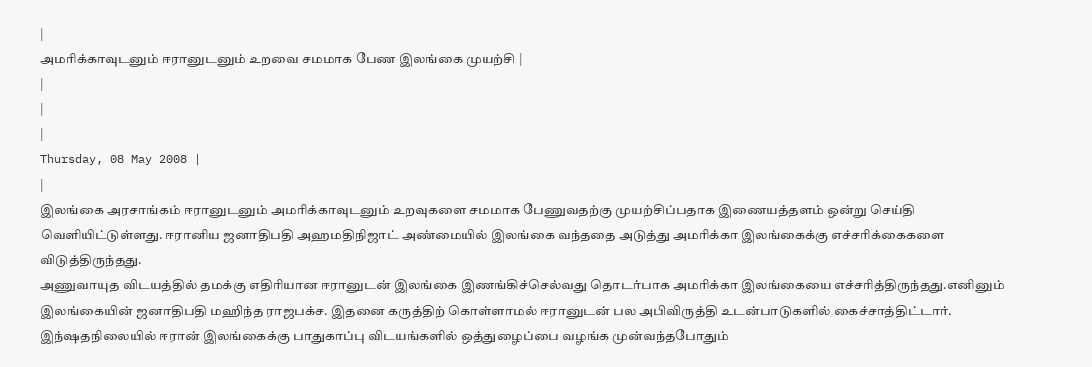|
அமரிக்காவுடனும் ஈரானுடனும் உறவை சமமாக பேண இலங்கை முயற்சி |
|
|
|
Thursday, 08 May 2008 |
|
இலங்கை அரசாங்கம் ஈரானுடனும் அமரிக்காவுடனும் உறவுகளை சமமாக பேணுவதற்கு முயற்சிப்பதாக இணையத்தளம் ஒன்று செய்தி வெளியிட்டுள்ளது. ஈரானிய ஜனாதிபதி அஹமதிநிஜாட் அண்மையில் இலங்கை வந்ததை அடுத்து அமரிக்கா இலங்கைக்கு எச்சரிக்கைகளை விடுத்திருந்தது.
அணுவாயுத விடயத்தில் தமக்கு எதிரியான ஈரானுடன் இலங்கை இணங்கிச்செல்வது தொடர்பாக அமரிக்கா இலங்கையை எச்சரித்திருந்தது.எனினும் இலங்கையின் ஜனாதிபதி மஹிந்த ராஜபக்ச. இதனை கருத்திற் கொள்ளாமல் ஈரானுடன் பல அபிவிருத்தி உடன்பாடுகளில் கைச்சாத்திட்டார். இந்ஷதநிலையில் ஈரான் இலங்கைக்கு பாதுகாப்பு விடயங்களில் ஒத்துழைப்பை வழங்க முன்வந்தபோதும்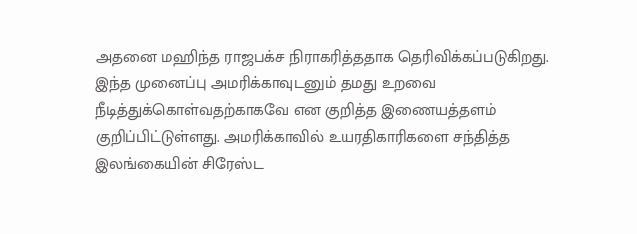அதனை மஹிந்த ராஜபக்ச நிராகரித்ததாக தெரிவிக்கப்படுகிறது.
இந்த முனைப்பு அமரிக்காவுடனும் தமது உறவை நீடித்துக்கொள்வதற்காகவே என குறித்த இணையத்தளம் குறிப்பிட்டுள்ளது. அமரிக்காவில் உயரதிகாரிகளை சந்தித்த இலங்கையின் சிரேஸ்ட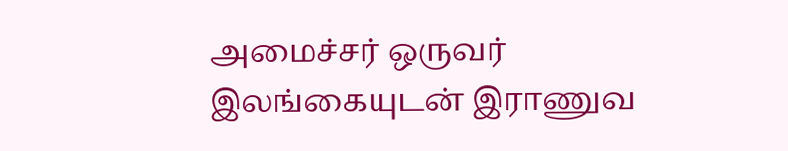அமைச்சர் ஒருவர் இலங்கையுடன் இராணுவ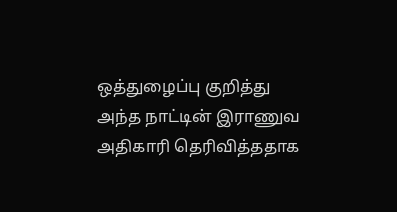ஒத்துழைப்பு குறித்து அந்த நாட்டின் இராணுவ அதிகாரி தெரிவித்ததாக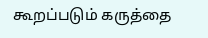கூறப்படும் கருத்தை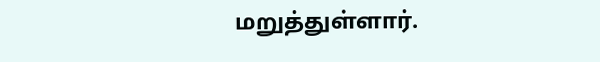மறுத்துள்ளார்.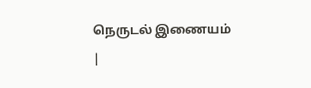நெருடல் இணையம்
|